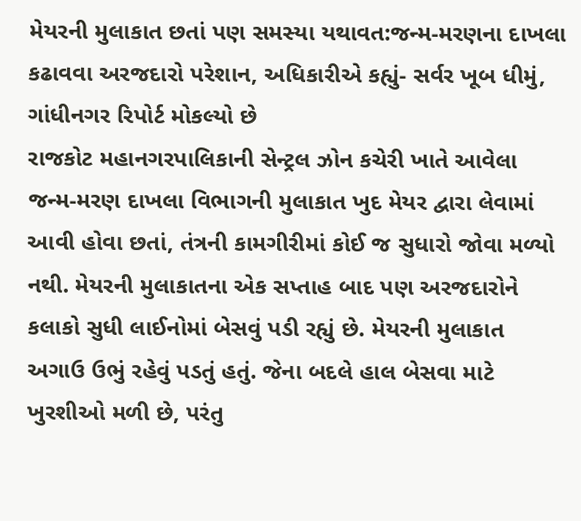મેયરની મુલાકાત છતાં પણ સમસ્યા યથાવત:જન્મ-મરણના દાખલા કઢાવવા અરજદારો પરેશાન, અધિકારીએ કહ્યું- સર્વર ખૂબ ધીમું, ગાંધીનગર રિપોર્ટ મોકલ્યો છે
રાજકોટ મહાનગરપાલિકાની સેન્ટ્રલ ઝોન કચેરી ખાતે આવેલા જન્મ-મરણ દાખલા વિભાગની મુલાકાત ખુદ મેયર દ્વારા લેવામાં આવી હોવા છતાં, તંત્રની કામગીરીમાં કોઈ જ સુધારો જોવા મળ્યો નથી. મેયરની મુલાકાતના એક સપ્તાહ બાદ પણ અરજદારોને કલાકો સુધી લાઈનોમાં બેસવું પડી રહ્યું છે. મેયરની મુલાકાત અગાઉ ઉભું રહેવું પડતું હતું. જેના બદલે હાલ બેસવા માટે ખુરશીઓ મળી છે, પરંતુ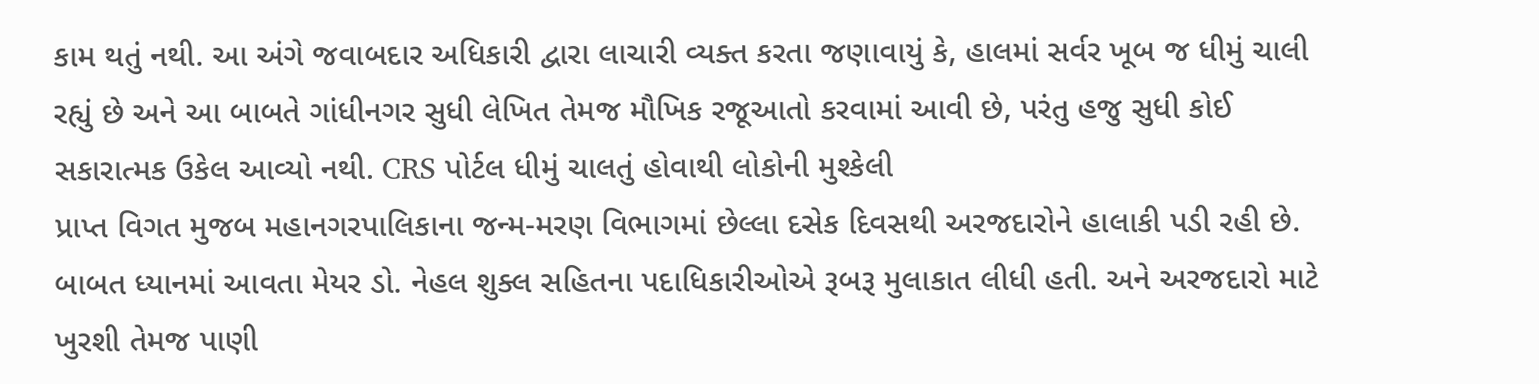કામ થતું નથી. આ અંગે જવાબદાર અધિકારી દ્વારા લાચારી વ્યક્ત કરતા જણાવાયું કે, હાલમાં સર્વર ખૂબ જ ધીમું ચાલી રહ્યું છે અને આ બાબતે ગાંધીનગર સુધી લેખિત તેમજ મૌખિક રજૂઆતો કરવામાં આવી છે, પરંતુ હજુ સુધી કોઈ સકારાત્મક ઉકેલ આવ્યો નથી. CRS પોર્ટલ ધીમું ચાલતું હોવાથી લોકોની મુશ્કેલી
પ્રાપ્ત વિગત મુજબ મહાનગરપાલિકાના જન્મ-મરણ વિભાગમાં છેલ્લા દસેક દિવસથી અરજદારોને હાલાકી પડી રહી છે. બાબત ધ્યાનમાં આવતા મેયર ડો. નેહલ શુક્લ સહિતના પદાધિકારીઓએ રૂબરૂ મુલાકાત લીધી હતી. અને અરજદારો માટે ખુરશી તેમજ પાણી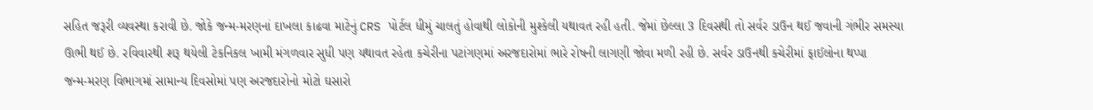સહિત જરૂરી વ્યવસ્થા કરાવી છે. જોકે જન્મ-મરણનાં દાખલા કાઢવા માટેનું CRS પોર્ટલ ધીમું ચાલતું હોવાથી લોકોની મુશ્કેલી યથાવત રહી હતી. જેમાં છેલ્લા 3 દિવસથી તો સર્વર ડાઉન થઈ જવાની ગંભીર સમસ્યા ઊભી થઈ છે. રવિવારથી શરૂ થયેલી ટેકનિકલ ખામી મંગળવાર સુધી પણ યથાવત રહેતા કચેરીના પટાંગણમાં અરજદારોમાં ભારે રોષની લાગણી જોવા મળી રહી છે. સર્વર ડાઉનથી કચેરીમાં ફાઈલોના થપ્પા
જન્મ-મરણ વિભાગમાં સામાન્ય દિવસોમાં પણ અરજદારોનો મોટો ઘસારો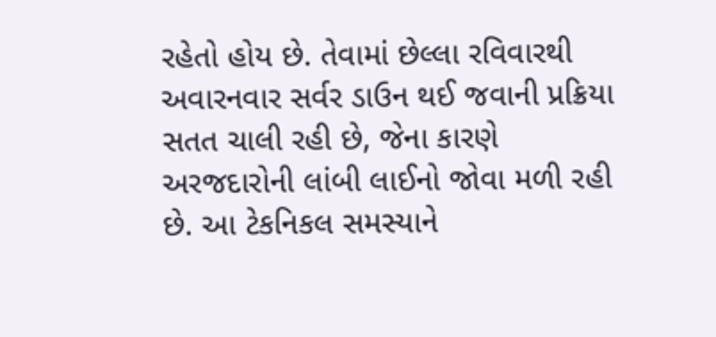રહેતો હોય છે. તેવામાં છેલ્લા રવિવારથી અવારનવાર સર્વર ડાઉન થઈ જવાની પ્રક્રિયા સતત ચાલી રહી છે, જેના કારણે અરજદારોની લાંબી લાઈનો જોવા મળી રહી છે. આ ટેકનિકલ સમસ્યાને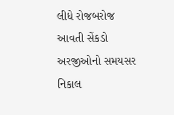લીધે રોજબરોજ આવતી સેંકડો અરજીઓનો સમયસર નિકાલ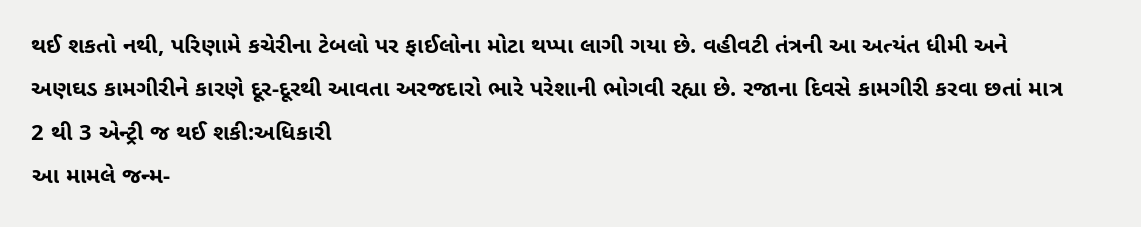થઈ શકતો નથી, પરિણામે કચેરીના ટેબલો પર ફાઈલોના મોટા થપ્પા લાગી ગયા છે. વહીવટી તંત્રની આ અત્યંત ધીમી અને અણઘડ કામગીરીને કારણે દૂર-દૂરથી આવતા અરજદારો ભારે પરેશાની ભોગવી રહ્યા છે. રજાના દિવસે કામગીરી કરવા છતાં માત્ર 2 થી 3 એન્ટ્રી જ થઈ શકી:અધિકારી
આ મામલે જન્મ-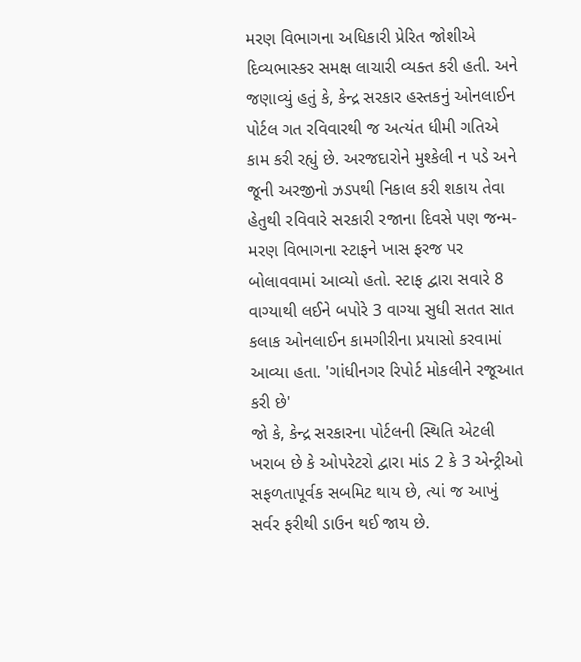મરણ વિભાગના અધિકારી પ્રેરિત જોશીએ દિવ્યભાસ્કર સમક્ષ લાચારી વ્યક્ત કરી હતી. અને જણાવ્યું હતું કે, કેન્દ્ર સરકાર હસ્તકનું ઓનલાઈન પોર્ટલ ગત રવિવારથી જ અત્યંત ધીમી ગતિએ કામ કરી રહ્યું છે. અરજદારોને મુશ્કેલી ન પડે અને જૂની અરજીનો ઝડપથી નિકાલ કરી શકાય તેવા હેતુથી રવિવારે સરકારી રજાના દિવસે પણ જન્મ-મરણ વિભાગના સ્ટાફને ખાસ ફરજ પર બોલાવવામાં આવ્યો હતો. સ્ટાફ દ્વારા સવારે 8 વાગ્યાથી લઈને બપોરે 3 વાગ્યા સુધી સતત સાત કલાક ઓનલાઈન કામગીરીના પ્રયાસો કરવામાં આવ્યા હતા. 'ગાંધીનગર રિપોર્ટ મોકલીને રજૂઆત કરી છે'
જો કે, કેન્દ્ર સરકારના પોર્ટલની સ્થિતિ એટલી ખરાબ છે કે ઓપરેટરો દ્વારા માંડ 2 કે 3 એન્ટ્રીઓ સફળતાપૂર્વક સબમિટ થાય છે, ત્યાં જ આખું સર્વર ફરીથી ડાઉન થઈ જાય છે.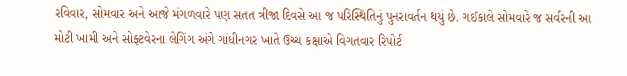રવિવાર, સોમવાર અને આજે મંગળવારે પણ સતત ત્રીજા દિવસે આ જ પરિસ્થિતિનું પુનરાવર્તન થયું છે. ગઈકાલે સોમવારે જ સર્વરની આ મોટી ખામી અને સોફ્ટવેરના લેગિંગ અંગે ગાંધીનગર ખાતે ઉચ્ચ કક્ષાએ વિગતવાર રિપોર્ટ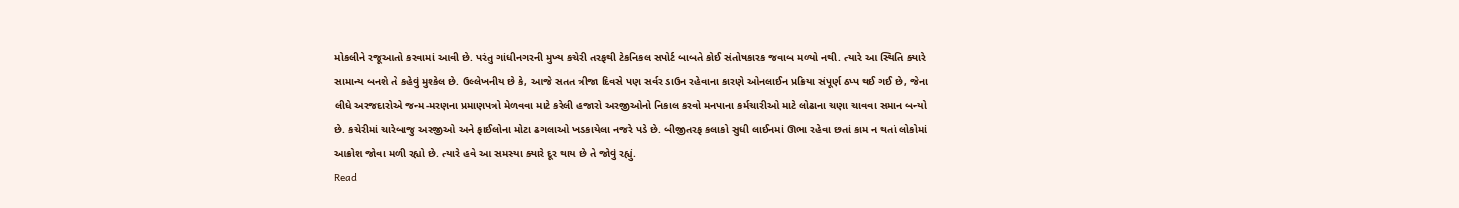મોકલીને રજૂઆતો કરવામાં આવી છે. પરંતુ ગાંધીનગરની મુખ્ય કચેરી તરફથી ટેકનિકલ સપોર્ટ બાબતે કોઈ સંતોષકારક જવાબ મળ્યો નથી. ત્યારે આ સ્થિતિ ક્યારે સામાન્ય બનશે તે કહેવું મુશ્કેલ છે. ઉલ્લેખનીય છે કે, આજે સતત ત્રીજા દિવસે પણ સર્વર ડાઉન રહેવાના કારણે ઓનલાઈન પ્રક્રિયા સંપૂર્ણ ઠપ્પ થઈ ગઈ છે, જેના લીધે અરજદારોએ જન્મ-મરણના પ્રમાણપત્રો મેળવવા માટે કરેલી હજારો અરજીઓનો નિકાલ કરવો મનપાના કર્મચારીઓ માટે લોઢાના ચણા ચાવવા સમાન બન્યો છે. કચેરીમાં ચારેબાજુ અરજીઓ અને ફાઈલોના મોટા ઢગલાઓ ખડકાયેલા નજરે પડે છે. બીજીતરફ કલાકો સુધી લાઈનમાં ઊભા રહેવા છતાં કામ ન થતાં લોકોમાં આક્રોશ જોવા મળી રહ્યો છે. ત્યારે હવે આ સમસ્યા ક્યારે દૂર થાય છે તે જોવું રહ્યું.
Read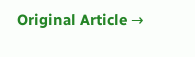Original Article →